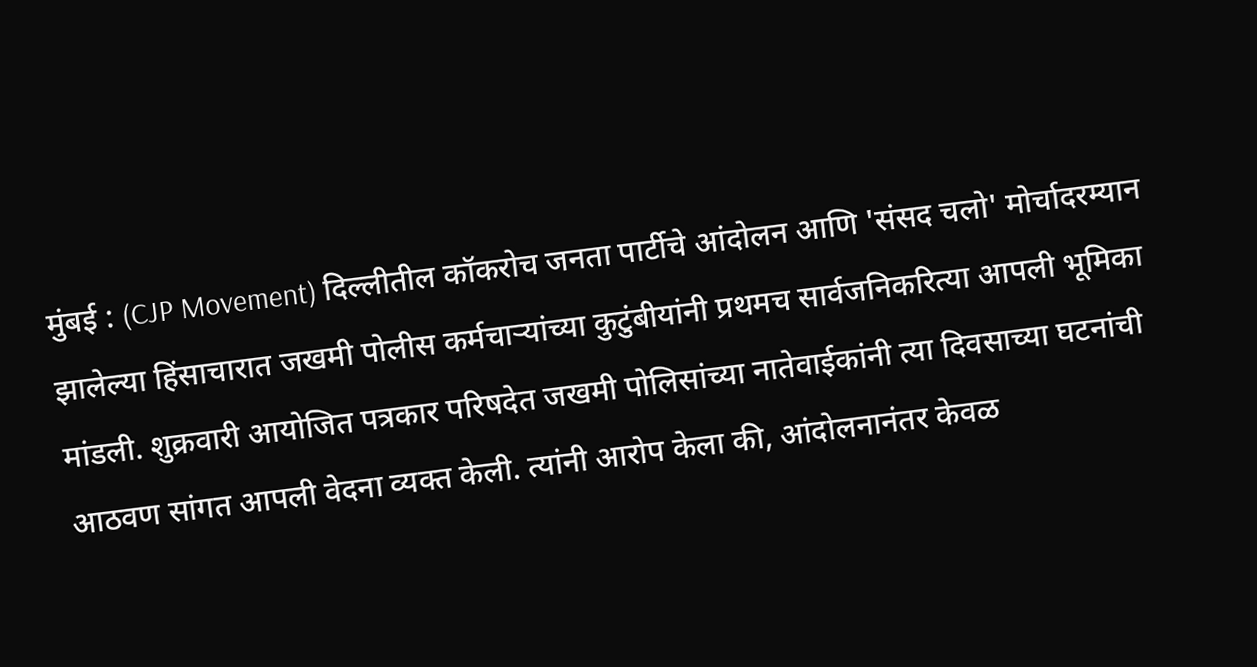मुंबई : (CJP Movement) दिल्लीतील कॉकरोच जनता पार्टीचे आंदोलन आणि 'संसद चलो' मोर्चादरम्यान झालेल्या हिंसाचारात जखमी पोलीस कर्मचाऱ्यांच्या कुटुंबीयांनी प्रथमच सार्वजनिकरित्या आपली भूमिका मांडली. शुक्रवारी आयोजित पत्रकार परिषदेत जखमी पोलिसांच्या नातेवाईकांनी त्या दिवसाच्या घटनांची आठवण सांगत आपली वेदना व्यक्त केली. त्यांनी आरोप केला की, आंदोलनानंतर केवळ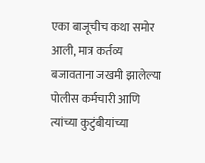एका बाजूचीच कथा समोर आली, मात्र कर्तव्य बजावताना जखमी झालेल्या पोलीस कर्मचारी आणि त्यांच्या कुटुंबीयांच्या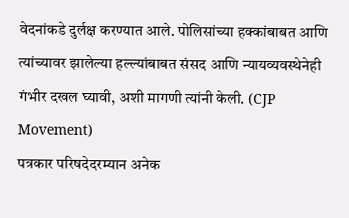वेदनांकडे दुर्लक्ष करण्यात आले. पोलिसांच्या हक्कांबाबत आणि त्यांच्यावर झालेल्या हल्ल्यांबाबत संसद आणि न्यायव्यवस्थेनेही गंभीर दखल घ्यावी, अशी मागणी त्यांनी केली. (CJP Movement)
पत्रकार परिषदेदरम्यान अनेक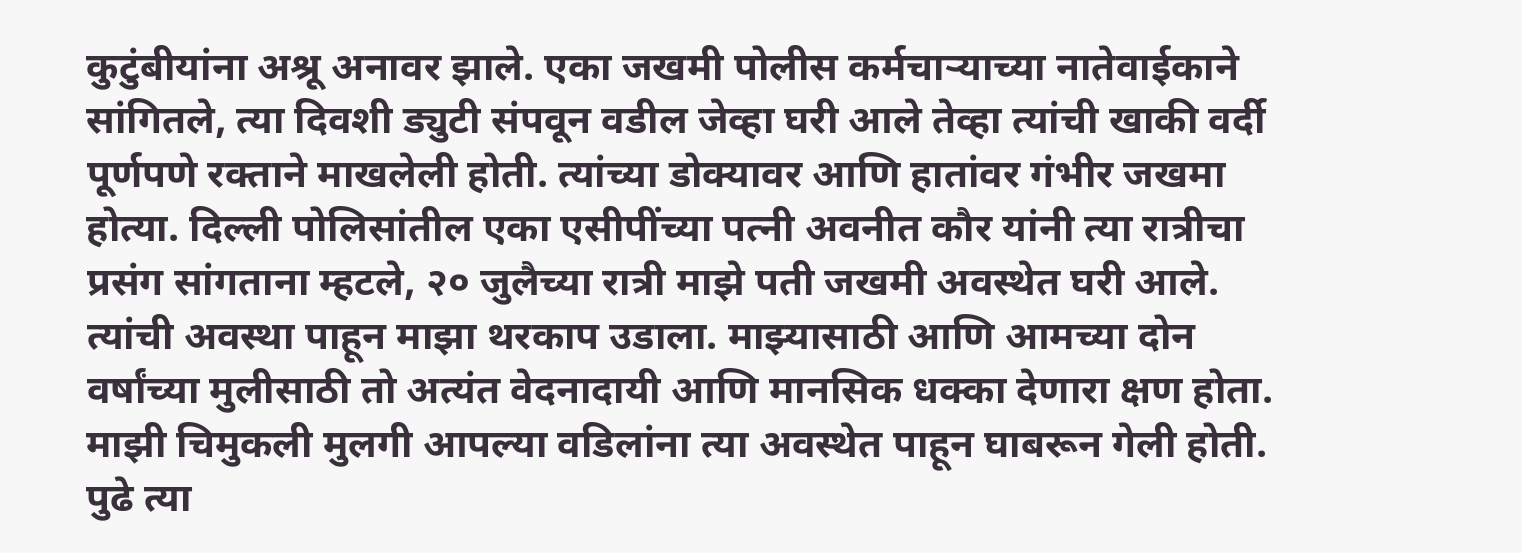कुटुंबीयांना अश्रू अनावर झाले. एका जखमी पोलीस कर्मचाऱ्याच्या नातेवाईकाने सांगितले, त्या दिवशी ड्युटी संपवून वडील जेव्हा घरी आले तेव्हा त्यांची खाकी वर्दी पूर्णपणे रक्ताने माखलेली होती. त्यांच्या डोक्यावर आणि हातांवर गंभीर जखमा होत्या. दिल्ली पोलिसांतील एका एसीपींच्या पत्नी अवनीत कौर यांनी त्या रात्रीचा प्रसंग सांगताना म्हटले, २० जुलैच्या रात्री माझे पती जखमी अवस्थेत घरी आले. त्यांची अवस्था पाहून माझा थरकाप उडाला. माझ्यासाठी आणि आमच्या दोन वर्षांच्या मुलीसाठी तो अत्यंत वेदनादायी आणि मानसिक धक्का देणारा क्षण होता. माझी चिमुकली मुलगी आपल्या वडिलांना त्या अवस्थेत पाहून घाबरून गेली होती. पुढे त्या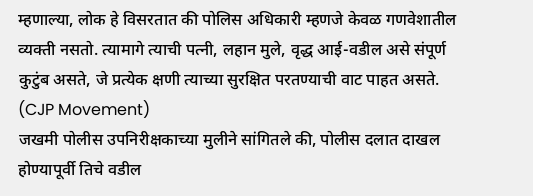म्हणाल्या, लोक हे विसरतात की पोलिस अधिकारी म्हणजे केवळ गणवेशातील व्यक्ती नसतो. त्यामागे त्याची पत्नी, लहान मुले, वृद्ध आई-वडील असे संपूर्ण कुटुंब असते, जे प्रत्येक क्षणी त्याच्या सुरक्षित परतण्याची वाट पाहत असते. (CJP Movement)
जखमी पोलीस उपनिरीक्षकाच्या मुलीने सांगितले की, पोलीस दलात दाखल होण्यापूर्वी तिचे वडील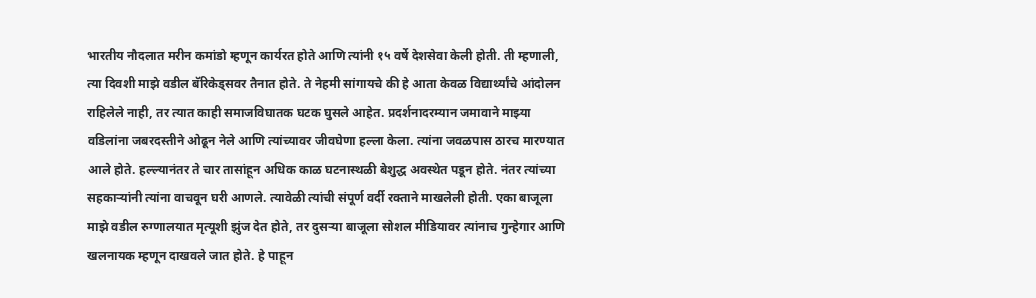भारतीय नौदलात मरीन कमांडो म्हणून कार्यरत होते आणि त्यांनी १५ वर्षे देशसेवा केली होती. ती म्हणाली, त्या दिवशी माझे वडील बॅरिकेड्सवर तैनात होते. ते नेहमी सांगायचे की हे आता केवळ विद्यार्थ्यांचे आंदोलन राहिलेले नाही, तर त्यात काही समाजविघातक घटक घुसले आहेत. प्रदर्शनादरम्यान जमावाने माझ्या वडिलांना जबरदस्तीने ओढून नेले आणि त्यांच्यावर जीवघेणा हल्ला केला. त्यांना जवळपास ठारच मारण्यात आले होते. हल्ल्यानंतर ते चार तासांहून अधिक काळ घटनास्थळी बेशुद्ध अवस्थेत पडून होते. नंतर त्यांच्या सहकाऱ्यांनी त्यांना वाचवून घरी आणले. त्यावेळी त्यांची संपूर्ण वर्दी रक्ताने माखलेली होती. एका बाजूला माझे वडील रुग्णालयात मृत्यूशी झुंज देत होते, तर दुसऱ्या बाजूला सोशल मीडियावर त्यांनाच गुन्हेगार आणि खलनायक म्हणून दाखवले जात होते. हे पाहून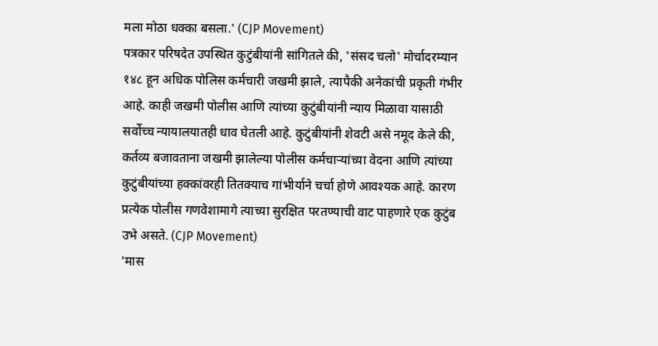मला मोठा धक्का बसला.' (CJP Movement)
पत्रकार परिषदेत उपस्थित कुटुंबीयांनी सांगितले की, 'संसद चलो' मोर्चादरम्यान १४८ हून अधिक पोलिस कर्मचारी जखमी झाले, त्यापैकी अनेकांची प्रकृती गंभीर आहे. काही जखमी पोलीस आणि त्यांच्या कुटुंबीयांनी न्याय मिळावा यासाठी सर्वोच्च न्यायालयातही धाव घेतली आहे. कुटुंबीयांनी शेवटी असे नमूद केले की, कर्तव्य बजावताना जखमी झालेल्या पोलीस कर्मचाऱ्यांच्या वेदना आणि त्यांच्या कुटुंबीयांच्या हक्कांवरही तितक्याच गांभीर्याने चर्चा होणे आवश्यक आहे. कारण प्रत्येक पोलीस गणवेशामागे त्याच्या सुरक्षित परतण्याची वाट पाहणारे एक कुटुंब उभे असते. (CJP Movement)
'मास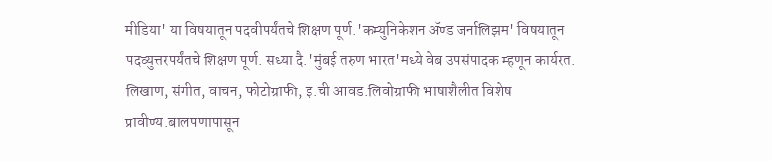मीडिया' या विषयातून पदवीपर्यंतचे शिक्षण पूर्ण.'कम्युनिकेशन ॲण्ड जर्नालिझम' विषयातून पदव्युत्तरपर्यंतचे शिक्षण पूर्ण. सध्या दै.'मुंबई तरुण भारत'मध्ये वेब उपसंपादक म्हणून कार्यरत. लिखाण, संगीत, वाचन, फोटोग्राफी, इ.ची आवड.लिवोग्राफी भाषाशैलीत विशेष प्रावीण्य.बालपणापासून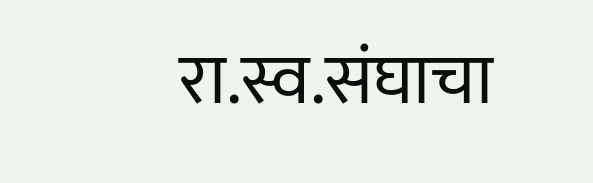रा.स्व.संघाचा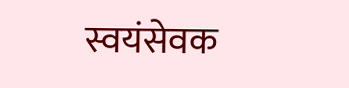स्वयंसेवक